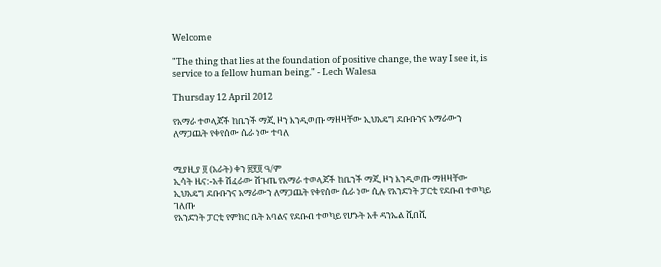Welcome

"The thing that lies at the foundation of positive change, the way I see it, is service to a fellow human being." - Lech Walesa

Thursday 12 April 2012

የአማራ ተወላጆች ከቤንች ማጂ ዞን እንዲወጡ ማዘዛቸው ኢህአዴግ ደቡቡንና አማራውን ለማጋጨት የቀየሰው ሴራ ነው ተባለ


ሚያዚያ ፬ (አራት) ቀን ፳፻፬ ዓ/ም
ኢሳት ዜና:-አቶ ሽፈራው ሽጉጤ የአማራ ተወላጆች ከቤንች ማጂ ዞን እንዲወጡ ማዘዛቸው ኢህአዴግ ደቡቡንና አማራውን ለማጋጨት የቀየሰው ሴራ ነው ሲሉ የአንድነት ፓርቲ የደቡብ ተወካይ ገለጡ
የአንድነት ፓርቲ የምክር ቤት አባልና የደቡብ ተወካይ የሆኑት አቶ ዳንኤል ሺበሺ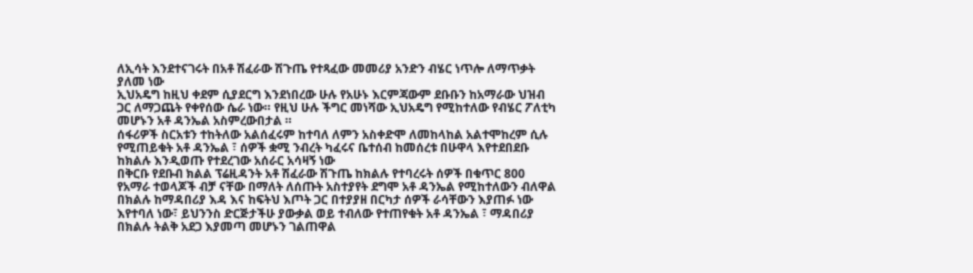ለኢሳት እንደተናገሩት በአቶ ሽፈራው ሽጉጤ የተጻፈው መመሪያ አንድን ብሄር ነጥሎ ለማጥቃት ያለመ ነው
ኢህአዴግ ከዚህ ቀደም ሲያደርግ እንደነበረው ሁሉ የአሁኑ እርምጃውም ደቡቡን ከአማራው ህዝብ ጋር ለማጋጨት የቀየሰው ሴራ ነው። የዚህ ሁሉ ችግር መነሻው ኢህአዴግ የሚከተለው የብሄር ፖለቲካ መሆኑን አቶ ዳንኤል አስምረውበታል ።
ሰፋሪዎች ስርአቱን ተከትለው አልሰፈሩም ከተባለ ለምን አስቀድሞ ለመከላከል አልተሞከረም ሲሉ የሚጠይቁት አቶ ዳንኤል ፣ ሰዎች ቋሚ ንብረት ካፈሩና ቤተሰብ ከመሰረቱ በሁዋላ እየተደበደቡ ከክልሉ እንዲወጡ የተደረገው አሰራር አሳዛኝ ነው
በቅርቡ የደቡብ ክልል ፕሬዚዳንት አቶ ሽፈራው ሽጉጤ ከክልሉ የተባረሩት ሰዎች በቁጥር 800 የአማራ ተወላጆች ብቻ ናቸው በማለት ለሰጡት አስተያየት ደግሞ አቶ ዳንኤል የሚከተለውን ብለዋል
በክልሉ ከማዳበሪያ እዳ እና ከፍትህ እጦት ጋር በተያያዘ በርካታ ሰዎች ራሳቸውን እያጠፉ ነው እየተባለ ነው፣ ይህንንስ ድርጅታችሁ ያውቃል ወይ ተብለው የተጠየቁት አቶ ዳንኤል ፣ ማዳበሪያ በክልሉ ትልቅ አደጋ እያመጣ መሆኑን ገልጠዋል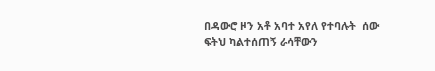በዳውሮ ዞን አቶ አባተ አየለ የተባሉት  ሰው ፍትህ ካልተሰጠኝ ራሳቸውን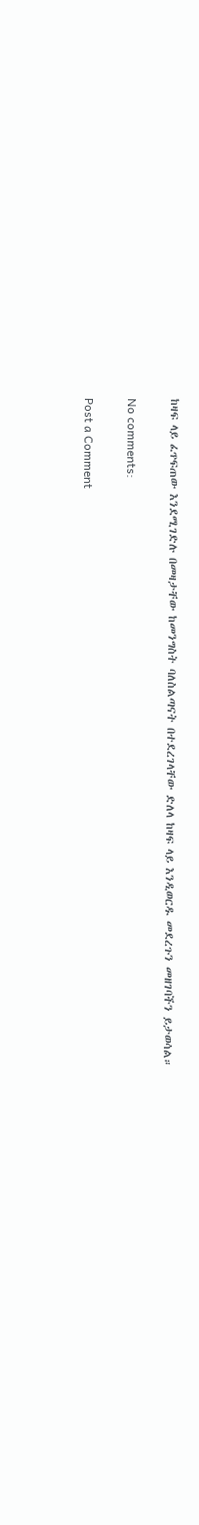ከዛፍ ላይ ፈጥፍጠው እንደሚገድሉ በመዛታቸው ከመንግስት ባለስልጣናት በተደረገላቸው ድለላ ከዛፍ ላይ እንዲወርዱ መደረጉን መዘገባችን ይታወሳል።

No comments:

Post a Comment